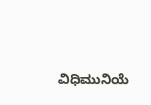ವಿಧಿಮುನಿಯೆ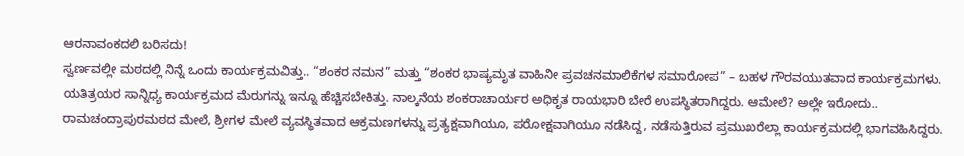ಆರನಾವಂಕದಲಿ ಬರಿಸದು!
ಸ್ವರ್ಣವಲ್ಲೀ ಮಠದಲ್ಲಿ ನಿನ್ನೆ ಒಂದು ಕಾರ್ಯಕ್ರಮವಿತ್ತು.. “ಶಂಕರ ನಮನ” ಮತ್ತು “ಶಂಕರ ಭಾಷ್ಯಮೃತ ವಾಹಿನೀ ಪ್ರವಚನಮಾಲಿಕೆಗಳ ಸಮಾರೋಪ” – ಬಹಳ ಗೌರವಯುತವಾದ ಕಾರ್ಯಕ್ರಮಗಳು. ಯತಿತ್ರಯರ ಸಾನ್ನಿಧ್ಯ ಕಾರ್ಯಕ್ರಮದ ಮೆರುಗನ್ನು ಇನ್ನೂ ಹೆಚ್ಚಿಸಬೇಕಿತ್ತು. ನಾಲ್ಕನೆಯ ಶಂಕರಾಚಾರ್ಯರ ಅಧಿಕೃತ ರಾಯಭಾರಿ ಬೇರೆ ಉಪಸ್ಥಿತರಾಗಿದ್ದರು. ಆಮೇಲೆ? ಅಲ್ಲೇ ಇರೋದು.. ರಾಮಚಂದ್ರಾಪುರಮಠದ ಮೇಲೆ, ಶ್ರೀಗಳ ಮೇಲೆ ವ್ಯವಸ್ಥಿತವಾದ ಆಕ್ರಮಣಗಳನ್ನು ಪ್ರತ್ಯಕ್ಷವಾಗಿಯೂ, ಪರೋಕ್ಷವಾಗಿಯೂ ನಡೆಸಿದ್ದ, ನಡೆಸುತ್ತಿರುವ ಪ್ರಮುಖರೆಲ್ಲಾ ಕಾರ್ಯಕ್ರಮದಲ್ಲಿ ಭಾಗವಹಿಸಿದ್ದರು.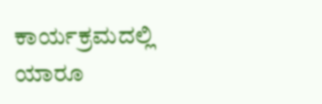ಕಾರ್ಯಕ್ರಮದಲ್ಲಿ ಯಾರೂ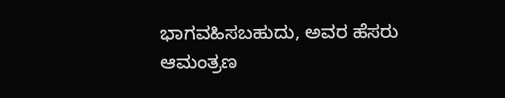ಭಾಗವಹಿಸಬಹುದು, ಅವರ ಹೆಸರು ಆಮಂತ್ರಣ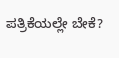ಪತ್ರಿಕೆಯಲ್ಲೇ ಬೇಕೆ?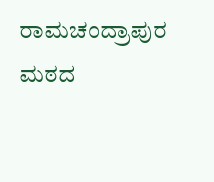ರಾಮಚಂದ್ರಾಪುರ ಮಠದ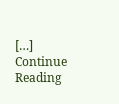[…]
Continue Reading